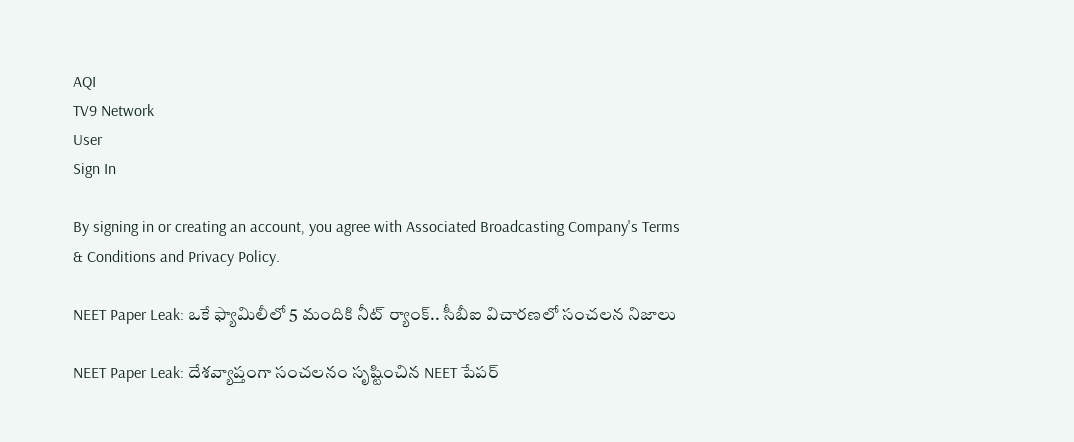AQI
TV9 Network
User
Sign In

By signing in or creating an account, you agree with Associated Broadcasting Company's Terms & Conditions and Privacy Policy.

NEET Paper Leak: ఒకే ఫ్యామిలీలో 5 మందికి నీట్ ర్యాంక్.. సీబీఐ విచారణలో సంచలన నిజాలు

NEET Paper Leak: దేశవ్యాప్తంగా సంచలనం సృష్టించిన NEET పేపర్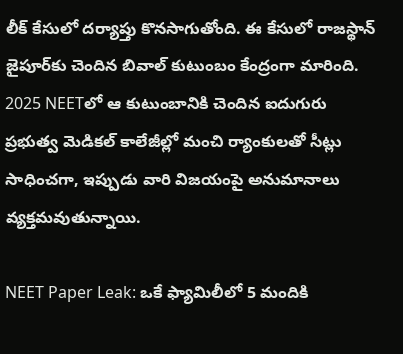లీక్ కేసులో దర్యాప్తు కొనసాగుతోంది. ఈ కేసులో రాజస్థాన్ జైపూర్‌కు చెందిన బివాల్ కుటుంబం కేంద్రంగా మారింది. 2025 NEETలో ఆ కుటుంబానికి చెందిన ఐదుగురు ప్రభుత్వ మెడికల్ కాలేజీల్లో మంచి ర్యాంకులతో సీట్లు సాధించగా, ఇప్పుడు వారి విజయంపై అనుమానాలు వ్యక్తమవుతున్నాయి.

NEET Paper Leak: ఒకే ఫ్యామిలీలో 5 మందికి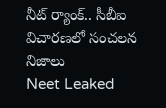నీట్ ర్యాంక్.. సీబీఐ విచారణలో సంచలన నిజాలు
Neet Leaked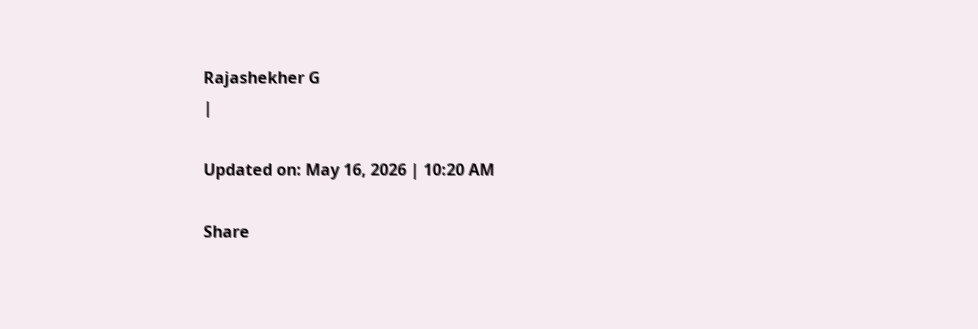Rajashekher G
|

Updated on: May 16, 2026 | 10:20 AM

Share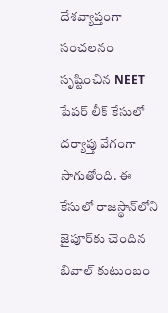దేశవ్యాప్తంగా సంచలనం సృష్టించిన NEET పేపర్ లీక్ కేసులో దర్యాప్తు వేగంగా సాగుతోంది. ఈ కేసులో రాజస్థాన్‌లోని జైపూర్‌కు చెందిన బివాల్ కుటుంబం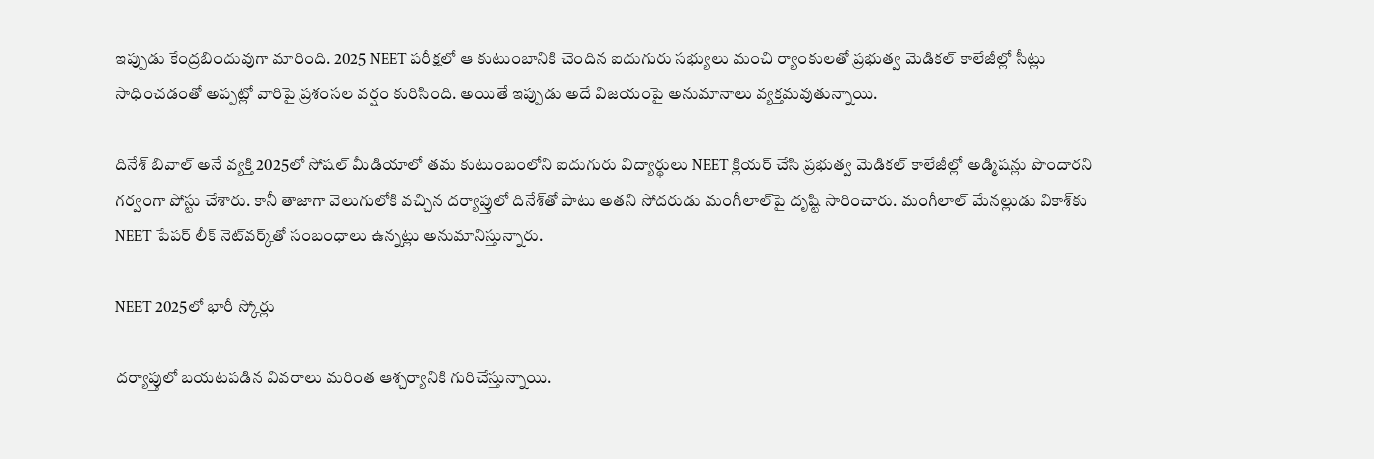ఇప్పుడు కేంద్రబిందువుగా మారింది. 2025 NEET పరీక్షలో ఆ కుటుంబానికి చెందిన ఐదుగురు సభ్యులు మంచి ర్యాంకులతో ప్రభుత్వ మెడికల్ కాలేజీల్లో సీట్లు సాధించడంతో అప్పట్లో వారిపై ప్రశంసల వర్షం కురిసింది. అయితే ఇప్పుడు అదే విజయంపై అనుమానాలు వ్యక్తమవుతున్నాయి.

దినేశ్ బివాల్ అనే వ్యక్తి 2025లో సోషల్ మీడియాలో తమ కుటుంబంలోని ఐదుగురు విద్యార్థులు NEET క్లియర్ చేసి ప్రభుత్వ మెడికల్ కాలేజీల్లో అడ్మిషన్లు పొందారని గర్వంగా పోస్టు చేశారు. కానీ తాజాగా వెలుగులోకి వచ్చిన దర్యాప్తులో దినేశ్‌తో పాటు అతని సోదరుడు మంగీలాల్‌పై దృష్టి సారించారు. మంగీలాల్ మేనల్లుడు వికాశ్‌కు NEET పేపర్ లీక్ నెట్‌వర్క్‌తో సంబంధాలు ఉన్నట్లు అనుమానిస్తున్నారు.

NEET 2025లో భారీ స్కోర్లు

దర్యాప్తులో బయటపడిన వివరాలు మరింత ఆశ్చర్యానికి గురిచేస్తున్నాయి.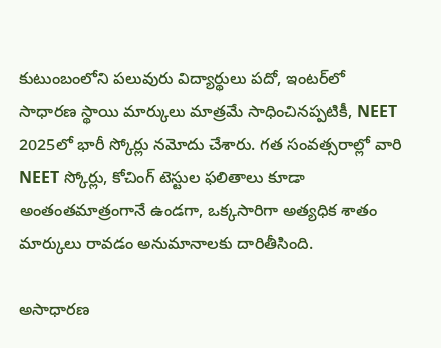కుటుంబంలోని పలువురు విద్యార్థులు పదో, ఇంటర్‌లో సాధారణ స్థాయి మార్కులు మాత్రమే సాధించినప్పటికీ, NEET 2025లో భారీ స్కోర్లు నమోదు చేశారు. గత సంవత్సరాల్లో వారి NEET స్కోర్లు, కోచింగ్ టెస్టుల ఫలితాలు కూడా అంతంతమాత్రంగానే ఉండగా, ఒక్కసారిగా అత్యధిక శాతం మార్కులు రావడం అనుమానాలకు దారితీసింది.

అసాధారణ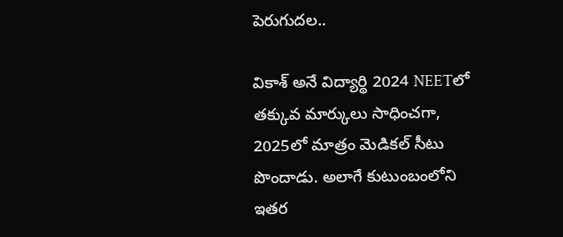పెరుగుదల..

వికాశ్ అనే విద్యార్థి 2024 NEETలో తక్కువ మార్కులు సాధించగా, 2025లో మాత్రం మెడికల్ సీటు పొందాడు. అలాగే కుటుంబంలోని ఇతర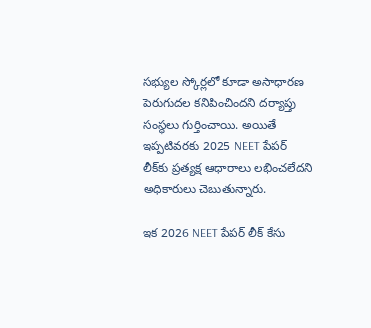సభ్యుల స్కోర్లలో కూడా అసాధారణ పెరుగుదల కనిపించిందని దర్యాప్తు సంస్థలు గుర్తించాయి. అయితే ఇప్పటివరకు 2025 NEET పేపర్ లీక్‌కు ప్రత్యక్ష ఆధారాలు లభించలేదని అధికారులు చెబుతున్నారు.

ఇక 2026 NEET పేపర్ లీక్ కేసు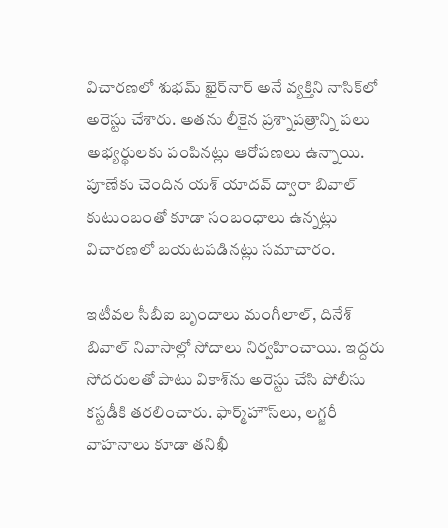విచారణలో శుభమ్ ఖైర్‌నార్ అనే వ్యక్తిని నాసిక్‌లో అరెస్టు చేశారు. అతను లీకైన ప్రశ్నాపత్రాన్ని పలు అభ్యర్థులకు పంపినట్లు ఆరోపణలు ఉన్నాయి. పూణేకు చెందిన యశ్ యాదవ్ ద్వారా బివాల్ కుటుంబంతో కూడా సంబంధాలు ఉన్నట్లు విచారణలో బయటపడినట్లు సమాచారం.

ఇటీవల సీబీఐ బృందాలు మంగీలాల్, దినేశ్ బివాల్ నివాసాల్లో సోదాలు నిర్వహించాయి. ఇద్దరు సోదరులతో పాటు వికాశ్‌ను అరెస్టు చేసి పోలీసు కస్టడీకి తరలించారు. ఫార్మ్‌హౌస్‌లు, లగ్జరీ వాహనాలు కూడా తనిఖీ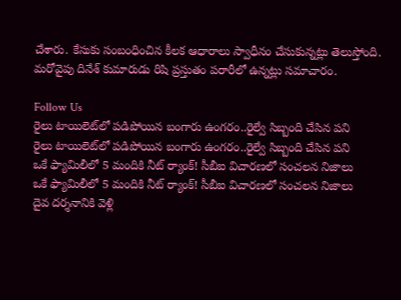చేశారు. కేసుకు సంబంధించిన కీలక ఆధారాలు స్వాధీనం చేసుకున్నట్లు తెలుస్తోంది. మరోవైపు దినేశ్ కుమారుడు రిషి ప్రస్తుతం పరారీలో ఉన్నట్లు సమాచారం.

Follow Us
రైలు టాయిలెట్‌లో పడిపోయిన బంగారు ఉంగరం..రైల్వే సిబ్బంది చేసిన పని
రైలు టాయిలెట్‌లో పడిపోయిన బంగారు ఉంగరం..రైల్వే సిబ్బంది చేసిన పని
ఒకే ఫ్యామిలీలో 5 మందికి నీట్ ర్యాంక్! సీబీఐ విచారణలో సంచలన నిజాలు
ఒకే ఫ్యామిలీలో 5 మందికి నీట్ ర్యాంక్! సీబీఐ విచారణలో సంచలన నిజాలు
దైవ దర్శనానికి వెళ్లి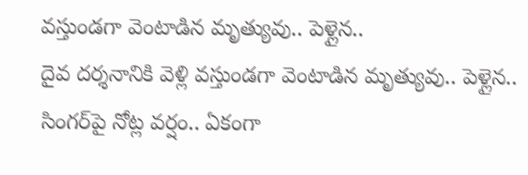వస్తుండగా వెంటాడిన మృత్యువు.. పెళ్లైన..
దైవ దర్శనానికి వెళ్లి వస్తుండగా వెంటాడిన మృత్యువు.. పెళ్లైన..
సింగర్‌పై నోట్ల వర్షం.. ఏకంగా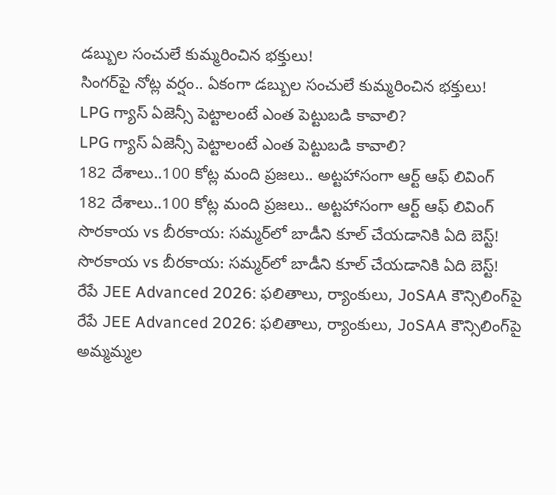డబ్బుల సంచులే కుమ్మరించిన భక్తులు!
సింగర్‌పై నోట్ల వర్షం.. ఏకంగా డబ్బుల సంచులే కుమ్మరించిన భక్తులు!
LPG గ్యాస్ ఏజెన్సీ పెట్టాలంటే ఎంత పెట్టుబడి కావాలి?
LPG గ్యాస్ ఏజెన్సీ పెట్టాలంటే ఎంత పెట్టుబడి కావాలి?
182 దేశాలు..100 కోట్ల మంది ప్రజలు.. అట్టహాసంగా ఆర్ట్ ఆఫ్ లివింగ్
182 దేశాలు..100 కోట్ల మంది ప్రజలు.. అట్టహాసంగా ఆర్ట్ ఆఫ్ లివింగ్
సొరకాయ vs బీరకాయ: సమ్మర్‌లో బాడీని కూల్‌ చేయడానికి ఏది బెస్ట్‌!
సొరకాయ vs బీరకాయ: సమ్మర్‌లో బాడీని కూల్‌ చేయడానికి ఏది బెస్ట్‌!
రేపే JEE Advanced 2026: ఫలితాలు, ర్యాంకులు, JoSAA కౌన్సిలింగ్‌పై
రేపే JEE Advanced 2026: ఫలితాలు, ర్యాంకులు, JoSAA కౌన్సిలింగ్‌పై
అమ్మమ్మల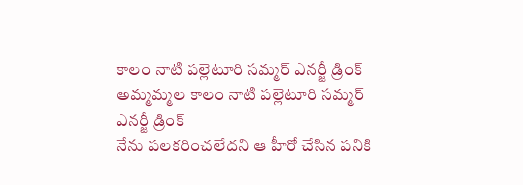కాలం నాటి పల్లెటూరి సమ్మర్ ఎనర్జీ డ్రింక్
అమ్మమ్మల కాలం నాటి పల్లెటూరి సమ్మర్ ఎనర్జీ డ్రింక్
నేను పలకరించలేదని ఆ హీరో చేసిన పనికి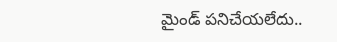మైండ్ పనిచేయలేదు..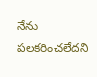నేను పలకరించలేదని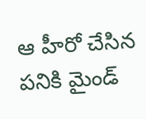ఆ హీరో చేసిన పనికి మైండ్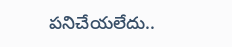పనిచేయలేదు..